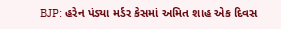BJP: હરેન પંડ્યા મર્ડર કેસમાં અમિત શાહ એક દિવસ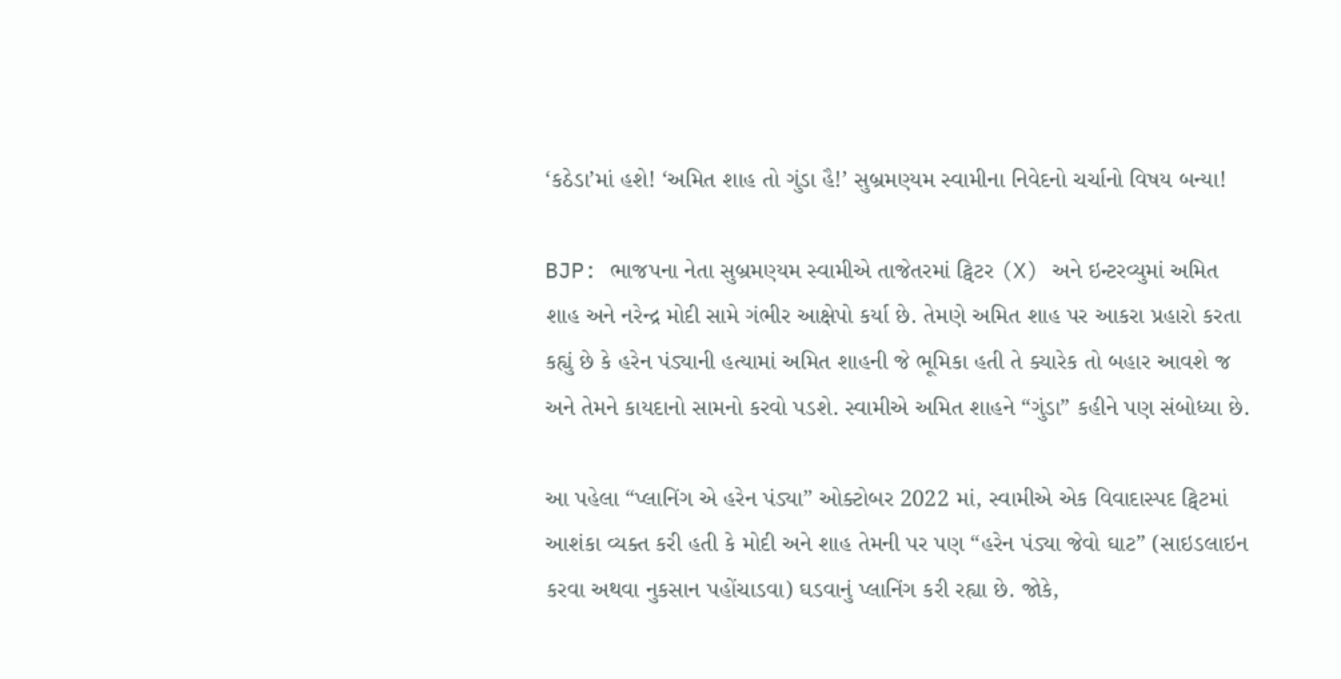‘કઠેડા’માં હશે! ‘અમિત શાહ તો ગુંડા હૈ!’ સુબ્રમણ્યમ સ્વામીના નિવેદનો ચર્ચાનો વિષય બન્યા!

BJP: ભાજપના નેતા સુબ્રમણ્યમ સ્વામીએ તાજેતરમાં ટ્વિટર (X) અને ઇન્ટરવ્યુમાં અમિત શાહ અને નરેન્દ્ર મોદી સામે ગંભીર આક્ષેપો કર્યા છે. તેમણે અમિત શાહ પર આકરા પ્રહારો કરતા કહ્યું છે કે હરેન પંડ્યાની હત્યામાં અમિત શાહની જે ભૂમિકા હતી તે ક્યારેક તો બહાર આવશે જ અને તેમને કાયદાનો સામનો કરવો પડશે. સ્વામીએ અમિત શાહને “ગુંડા” કહીને પણ સંબોધ્યા છે.

આ પહેલા “પ્લાનિંગ એ હરેન પંડ્યા” ઓક્ટોબર 2022 માં, સ્વામીએ એક વિવાદાસ્પદ ટ્વિટમાં આશંકા વ્યક્ત કરી હતી કે મોદી અને શાહ તેમની પર પણ “હરેન પંડ્યા જેવો ઘાટ” (સાઇડલાઇન કરવા અથવા નુકસાન પહોંચાડવા) ઘડવાનું પ્લાનિંગ કરી રહ્યા છે. જોકે,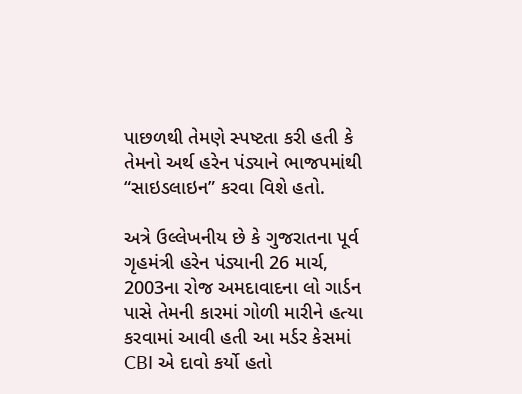પાછળથી તેમણે સ્પષ્ટતા કરી હતી કે તેમનો અર્થ હરેન પંડ્યાને ભાજપમાંથી “સાઇડલાઇન” કરવા વિશે હતો.

અત્રે ઉલ્લેખનીય છે કે ગુજરાતના પૂર્વ ગૃહમંત્રી હરેન પંડ્યાની 26 માર્ચ, 2003ના રોજ અમદાવાદના લો ગાર્ડન પાસે તેમની કારમાં ગોળી મારીને હત્યા કરવામાં આવી હતી આ મર્ડર કેસમાં CBI એ દાવો કર્યો હતો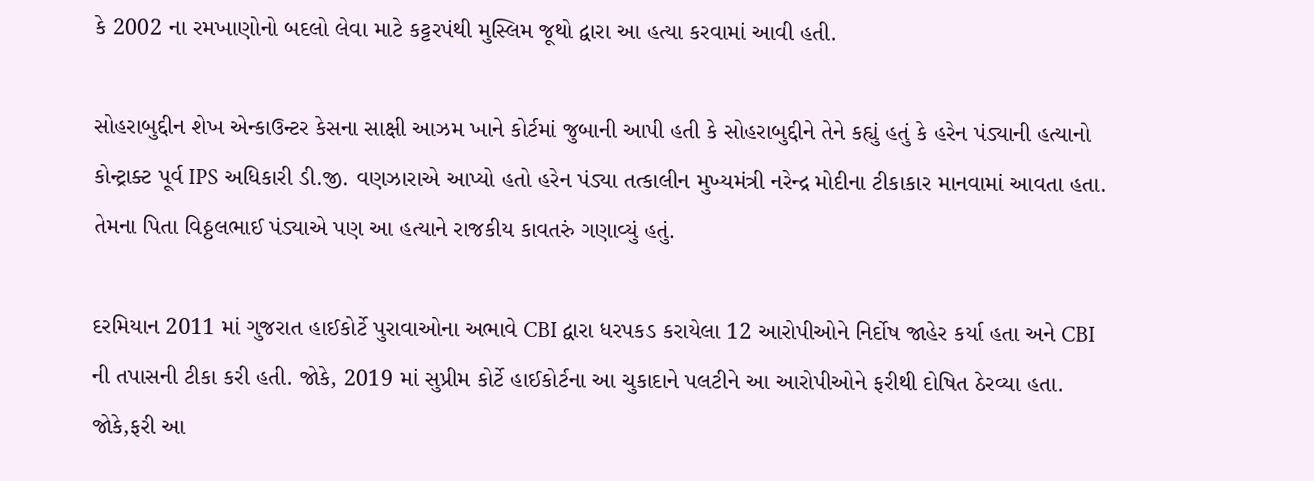કે 2002 ના રમખાણોનો બદલો લેવા માટે કટ્ટરપંથી મુસ્લિમ જૂથો દ્વારા આ હત્યા કરવામાં આવી હતી.

સોહરાબુદ્દીન શેખ એન્કાઉન્ટર કેસના સાક્ષી આઝમ ખાને કોર્ટમાં જુબાની આપી હતી કે સોહરાબુદ્દીને તેને કહ્યું હતું કે હરેન પંડ્યાની હત્યાનો કોન્ટ્રાક્ટ પૂર્વ IPS અધિકારી ડી.જી. વણઝારાએ આપ્યો હતો હરેન પંડ્યા તત્કાલીન મુખ્યમંત્રી નરેન્દ્ર મોદીના ટીકાકાર માનવામાં આવતા હતા. તેમના પિતા વિઠ્ઠલભાઈ પંડ્યાએ પણ આ હત્યાને રાજકીય કાવતરું ગણાવ્યું હતું.

દરમિયાન 2011 માં ગુજરાત હાઈકોર્ટે પુરાવાઓના અભાવે CBI દ્વારા ધરપકડ કરાયેલા 12 આરોપીઓને નિર્દોષ જાહેર કર્યા હતા અને CBI ની તપાસની ટીકા કરી હતી. જોકે, 2019 માં સુપ્રીમ કોર્ટે હાઈકોર્ટના આ ચુકાદાને પલટીને આ આરોપીઓને ફરીથી દોષિત ઠેરવ્યા હતા.
જોકે,ફરી આ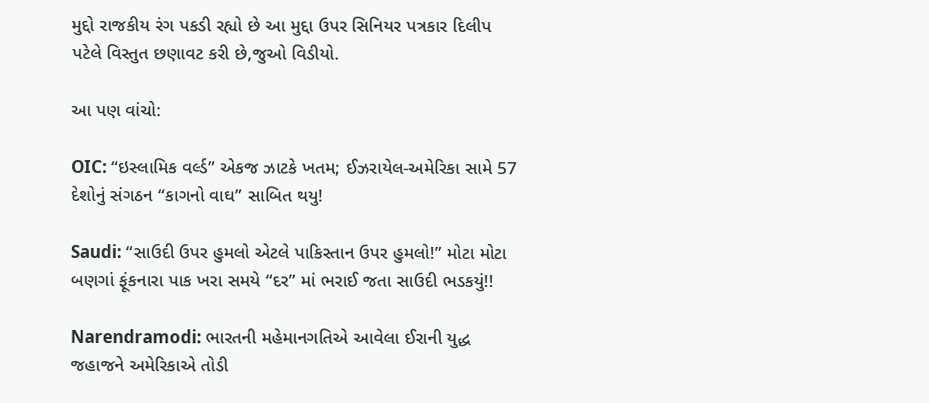મુદ્દો રાજકીય રંગ પકડી રહ્યો છે આ મુદ્દા ઉપર સિનિયર પત્રકાર દિલીપ પટેલે વિસ્તુત છણાવટ કરી છે,જુઓ વિડીયો.

આ પણ વાંચો:

OIC: “ઇસ્લામિક વર્લ્ડ” એકજ ઝાટકે ખતમ; ઈઝરાયેલ-અમેરિકા સામે 57 દેશોનું સંગઠન “કાગનો વાઘ” સાબિત થયુ!

Saudi: “સાઉદી ઉપર હુમલો એટલે પાકિસ્તાન ઉપર હુમલો!” મોટા મોટા બણગાં ફૂંકનારા પાક ખરા સમયે “દર” માં ભરાઈ જતા સાઉદી ભડકયું!!

Narendramodi: ભારતની મહેમાનગતિએ આવેલા ઈરાની યુદ્ધ જહાજને અમેરિકાએ તોડી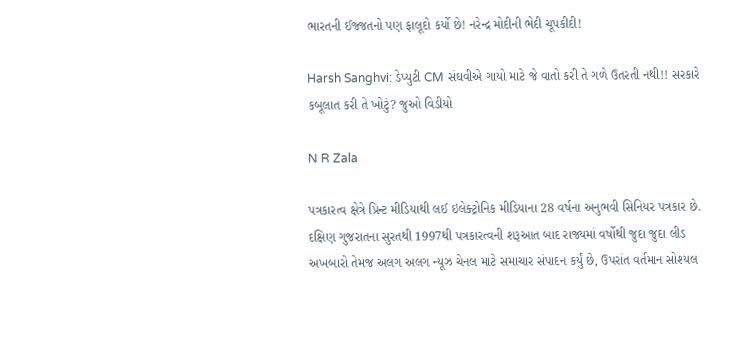ભારતની ઈજ્જતનો પણ ફાલૂદો કર્યો છે! નરેન્દ્ર મોદીની ભેદી ચૂપકીદી!

Harsh Sanghvi: ડેપ્યુટી CM સંઘવીએ ગાયો માટે જે વાતો કરી તે ગળે ઉતરતી નથી!! સરકારે કબૂલાત કરી તે ખોટું? જુઓ વિડીયો

N R Zala

પત્રકારત્વ ક્ષેત્રે પ્રિન્ટ મીડિયાથી લઈ ઇલેક્ટ્રોનિક મીડિયાના 28 વર્ષના અનુભવી સિનિયર પત્રકાર છે. દક્ષિણ ગુજરાતના સુરતથી 1997થી પત્રકારત્વની શરૂઆત બાદ રાજ્યમાં વર્ષોથી જુદા જુદા લીડ અખબારો તેમજ અલગ અલગ ન્યૂઝ ચેનલ માટે સમાચાર સંપાદન કર્યું છે, ઉપરાંત વર્તમાન સોશ્યલ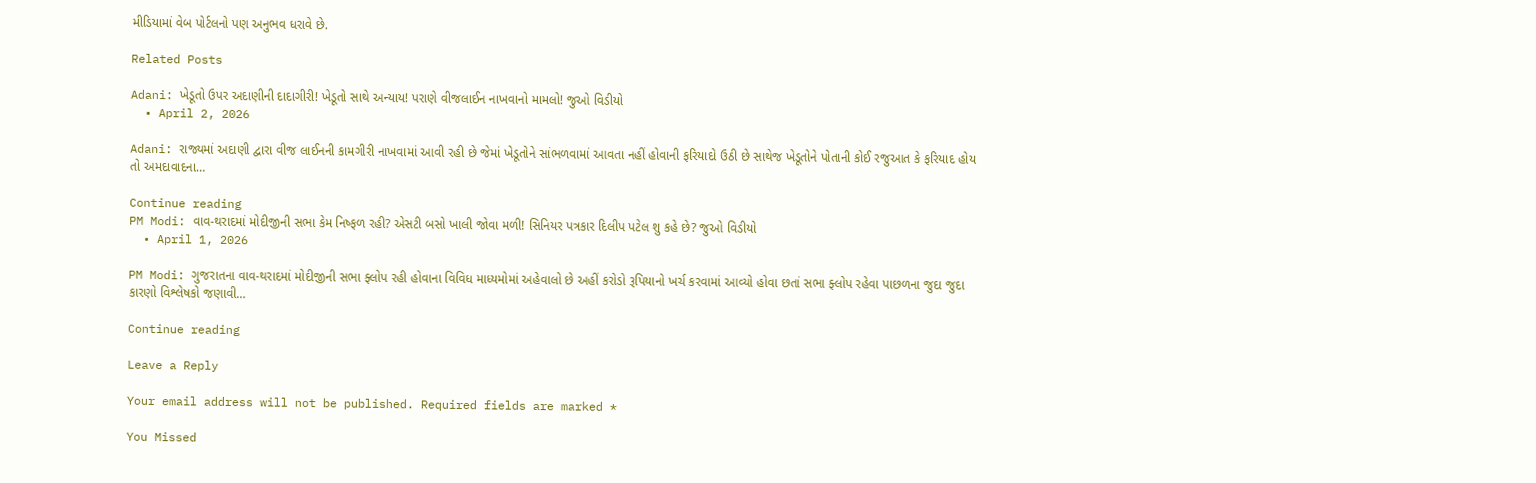મીડિયામાં વેબ પોર્ટલનો પણ અનુભવ ધરાવે છે.

Related Posts

Adani: ખેડૂતો ઉપર અદાણીની દાદાગીરી! ખેડૂતો સાથે અન્યાય! પરાણે વીજલાઈન નાખવાનો મામલો! જુઓ વિડીયો
  • April 2, 2026

Adani: રાજ્યમાં અદાણી દ્વારા વીજ લાઈનની કામગીરી નાખવામાં આવી રહી છે જેમાં ખેડૂતોને સાંભળવામાં આવતા નહીં હોવાની ફરિયાદો ઉઠી છે સાથેજ ખેડૂતોને પોતાની કોઈ રજુઆત કે ફરિયાદ હોય તો અમદાવાદના…

Continue reading
PM Modi: વાવ-થરાદમાં મોદીજીની સભા કેમ નિષ્ફળ રહી? એસટી બસો ખાલી જોવા મળી! સિનિયર પત્રકાર દિલીપ પટેલ શુ કહે છે? જુઓ વિડીયો
  • April 1, 2026

PM Modi: ગુજરાતના વાવ-થરાદમાં મોદીજીની સભા ફ્લોપ રહી હોવાના વિવિધ માધ્યમોમાં અહેવાલો છે અહીં કરોડો રૂપિયાનો ખર્ચ કરવામાં આવ્યો હોવા છતાં સભા ફ્લોપ રહેવા પાછળના જુદા જુદા કારણો વિશ્લેષકો જણાવી…

Continue reading

Leave a Reply

Your email address will not be published. Required fields are marked *

You Missed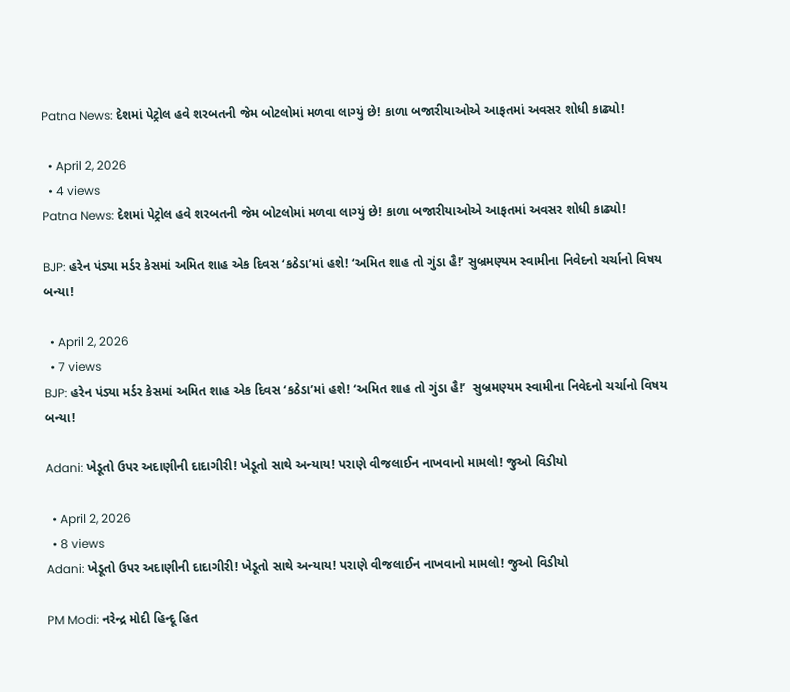Patna News: દેશમાં પેટ્રોલ હવે શરબતની જેમ બોટલોમાં મળવા લાગ્યું છે! કાળા બજારીયાઓએ આફતમાં અવસર શોધી કાઢ્યો!

  • April 2, 2026
  • 4 views
Patna News: દેશમાં પેટ્રોલ હવે શરબતની જેમ બોટલોમાં મળવા લાગ્યું છે! કાળા બજારીયાઓએ આફતમાં અવસર શોધી કાઢ્યો!

BJP: હરેન પંડ્યા મર્ડર કેસમાં અમિત શાહ એક દિવસ ‘કઠેડા’માં હશે! ‘અમિત શાહ તો ગુંડા હૈ!’ સુબ્રમણ્યમ સ્વામીના નિવેદનો ચર્ચાનો વિષય બન્યા!

  • April 2, 2026
  • 7 views
BJP: હરેન પંડ્યા મર્ડર કેસમાં અમિત શાહ એક દિવસ ‘કઠેડા’માં હશે! ‘અમિત શાહ તો ગુંડા હૈ!’  સુબ્રમણ્યમ સ્વામીના નિવેદનો ચર્ચાનો વિષય બન્યા!

Adani: ખેડૂતો ઉપર અદાણીની દાદાગીરી! ખેડૂતો સાથે અન્યાય! પરાણે વીજલાઈન નાખવાનો મામલો! જુઓ વિડીયો

  • April 2, 2026
  • 8 views
Adani: ખેડૂતો ઉપર અદાણીની દાદાગીરી! ખેડૂતો સાથે અન્યાય! પરાણે વીજલાઈન નાખવાનો મામલો! જુઓ વિડીયો

PM Modi: નરેન્દ્ર મોદી હિન્દૂ હિત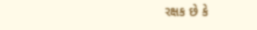રક્ષક છે કે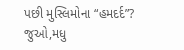પછી મુસ્લિમોના “હમદર્દ”? જુઓ,મધુ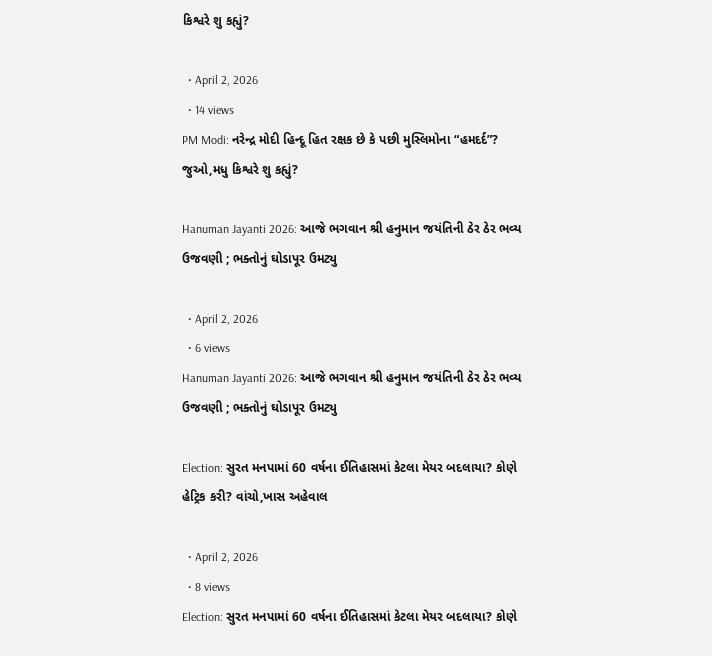કિશ્વરે શુ કહ્યું?

  • April 2, 2026
  • 14 views
PM Modi: નરેન્દ્ર મોદી હિન્દૂ હિત રક્ષક છે કે પછી મુસ્લિમોના “હમદર્દ”? જુઓ,મધુ કિશ્વરે શુ કહ્યું?

Hanuman Jayanti 2026: આજે ભગવાન શ્રી હનુમાન જયંતિની ઠેર ઠેર ભવ્ય ઉજવણી ; ભક્તોનું ઘોડાપૂર ઉમટ્યુ

  • April 2, 2026
  • 6 views
Hanuman Jayanti 2026: આજે ભગવાન શ્રી હનુમાન જયંતિની ઠેર ઠેર ભવ્ય ઉજવણી ; ભક્તોનું ઘોડાપૂર ઉમટ્યુ

Election: સુરત મનપામાં 60 વર્ષના ઈતિહાસમાં કેટલા મેયર બદલાયા? કોણે હેટ્રિક કરી? વાંચો,ખાસ અહેવાલ

  • April 2, 2026
  • 8 views
Election: સુરત મનપામાં 60 વર્ષના ઈતિહાસમાં કેટલા મેયર બદલાયા? કોણે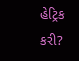હેટ્રિક કરી?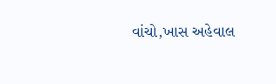વાંચો,ખાસ અહેવાલ